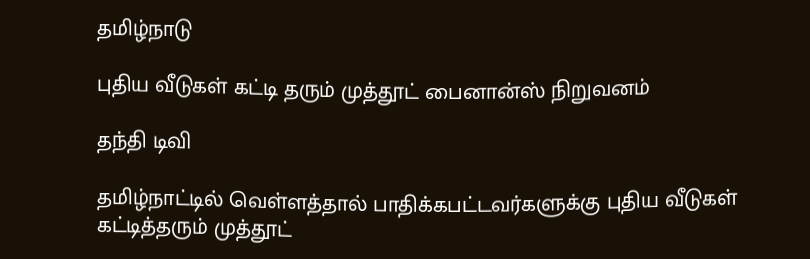தமிழ்நாடு

புதிய வீடுகள் கட்டி தரும் முத்தூட் பைனான்ஸ் நிறுவனம்

தந்தி டிவி

தமிழ்நாட்டில் வெள்ளத்தால் பாதிக்கபட்டவர்களுக்கு புதிய வீடுகள் கட்டித்தரும் முத்தூட்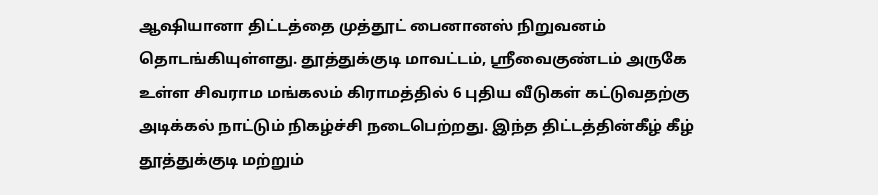ஆஷியானா திட்டத்தை முத்தூட் பைனானஸ் நிறுவனம் தொடங்கியுள்ளது. தூத்துக்குடி மாவட்டம், ஸ்ரீவைகுண்டம் அருகே உள்ள சிவராம மங்கலம் கிராமத்தில் 6 புதிய வீடுகள் கட்டுவதற்கு அடிக்கல் நாட்டும் நிகழ்ச்சி நடைபெற்றது. இந்த திட்டத்தின்கீழ் கீழ் தூத்துக்குடி மற்றும்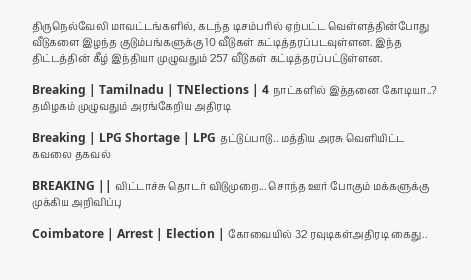திருநெல்வேலி மாவட்டங்களில், கடந்த டிசம்பரில் ஏற்பட்ட வெள்ளத்தின்போது வீடுகளை இழந்த குடும்பங்களுக்கு 10 வீடுகள் கட்டித்தரப்படவுள்ளன. இந்த திட்டத்தின் கீழ் இந்தியா முழுவதும் 257 வீடுகள் கட்டித்தரப்பட்டுள்ளன.

Breaking | Tamilnadu | TNElections | 4 நாட்களில் இத்தனை கோடியா..? தமிழகம் முழுவதும் அரங்கேறிய அதிரடி

Breaking | LPG Shortage | LPG தட்டுப்பாடு.. மத்திய அரசு வெளியிட்ட கவலை தகவல்

BREAKING || விட்டாச்சு தொடர் விடுமுறை... சொந்த ஊர் போகும் மக்களுக்கு முக்கிய அறிவிப்பு

Coimbatore | Arrest | Election | கோவையில் 32 ரவுடிகள்அதிரடி கைது..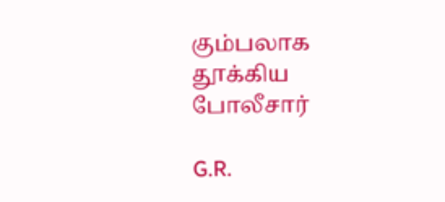கும்பலாக தூக்கிய போலீசார்

G.R.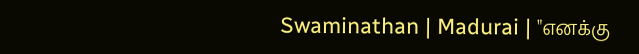Swaminathan | Madurai | "எனக்கு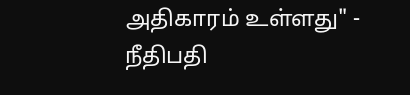அதிகாரம் உள்ளது" - நீதிபதி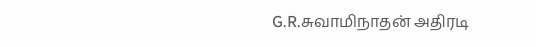G.R.சுவாமிநாதன் அதிரடி